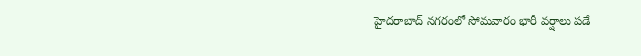హైదరాబాద్ నగరంలో సోమవారం భారీ వర్షాలు పడే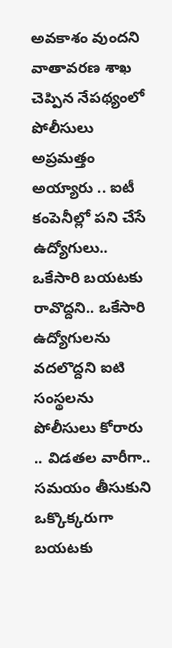అవకాశం వుందని వాతావరణ శాఖ చెప్పిన నేపథ్యంలో పోలీసులు అప్రమత్తం అయ్యారు .. ఐటీ కంపెనీల్లో పని చేసే ఉద్యోగులు.. ఒకేసారి బయటకు రావొద్దని.. ఒకేసారి ఉద్యోగులను వదలొద్దని ఐటి సంస్థలను పోలీసులు కోరారు .. విడతల వారీగా.. సమయం తీసుకుని ఒక్కొక్కరుగా బయటకు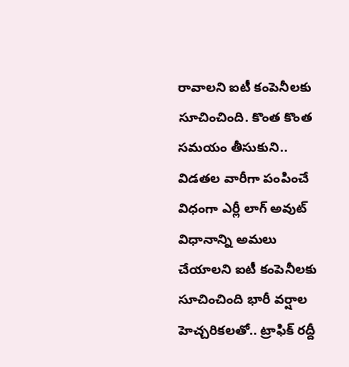రావాలని ఐటీ కంపెనీలకు సూచించింది. కొంత కొంత సమయం తీసుకుని..
విడతల వారీగా పంపించే విధంగా ఎర్లీ లాగ్ అవుట్ విధానాన్ని అమలు చేయాలని ఐటీ కంపెనీలకు సూచించింది భారీ వర్షాల హెచ్చరికలతో.. ట్రాఫిక్ రద్దీ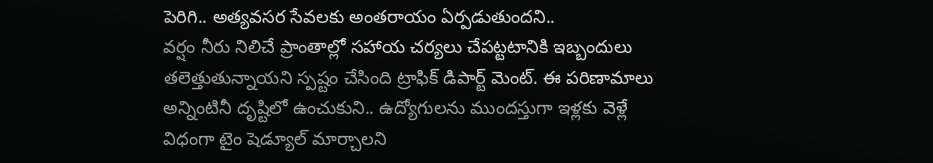పెరిగి.. అత్యవసర సేవలకు అంతరాయం ఏర్పడుతుందని..
వర్షం నీరు నిలిచే ప్రాంతాల్లో సహాయ చర్యలు చేపట్టటానికి ఇబ్బందులు తలెత్తుతున్నాయని స్పష్టం చేసింది ట్రాఫిక్ డిపార్ట్ మెంట్. ఈ పరిణామాలు అన్నింటినీ దృష్టిలో ఉంచుకుని.. ఉద్యోగులను ముందస్తుగా ఇళ్లకు వెళ్లే విధంగా టైం షెడ్యూల్ మార్చాలని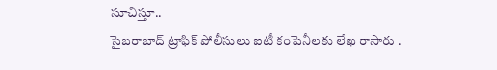సూచిస్తూ..
సైబరాబాద్ ట్రాఫిక్ పోలీసులు ఐటీ కంపెనీలకు లేఖ రాసారు .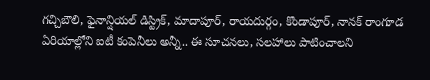గచ్చిబౌలి, ఫైనాన్షియల్ డిస్ట్రిక్, మాదాపూర్, రాయదుర్గం, కొండాపూర్, నానక్ రాంగూడ ఏరియాల్లోని ఐటీ కంపెనీలు అన్నీ.. ఈ సూచనలు, సలహాలు పాటించాలని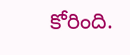కోరింది.